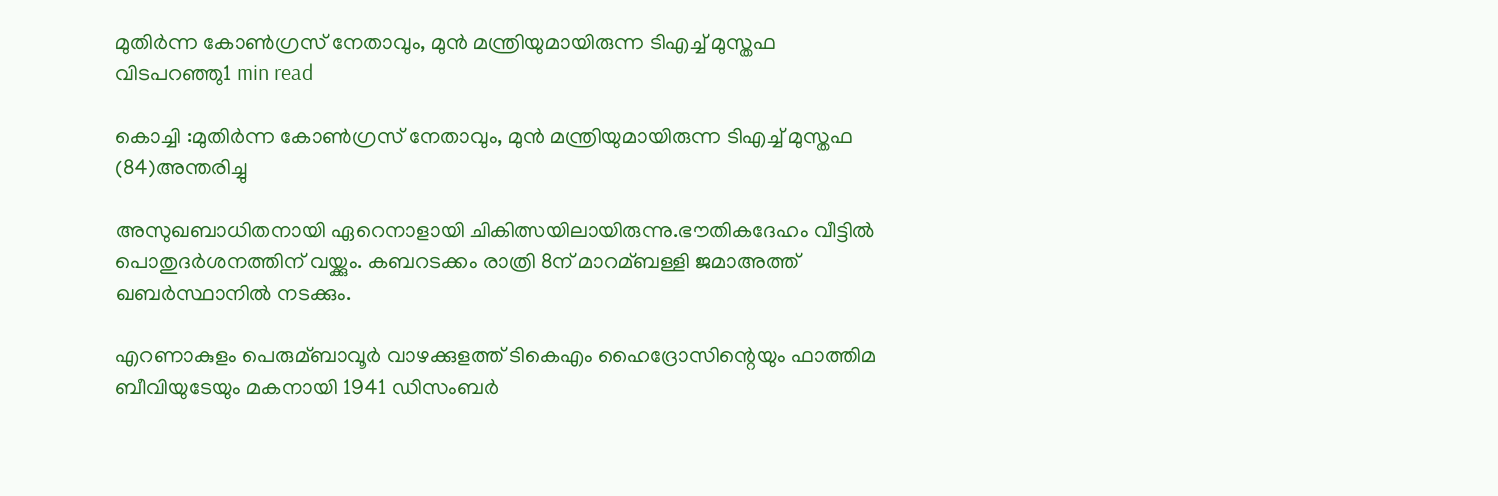മുതിർന്ന കോൺഗ്രസ്‌ നേതാവും, മുൻ മന്ത്രിയുമായിരുന്ന ടിഎച്ച്‌ മുസ്തഫ വിടപറഞ്ഞു1 min read

കൊച്ചി :മുതിർന്ന കോൺഗ്രസ്‌ നേതാവും, മുൻ മന്ത്രിയുമായിരുന്ന ടിഎച്ച്‌ മുസ്തഫ (84)അന്തരിച്ചു

അസുഖബാധിതനായി ഏറെനാളായി ചികിത്സയിലായിരുന്നു.ഭൗതികദേഹം വീട്ടില്‍ പൊതുദര്‍ശനത്തിന് വയ്ക്കും. കബറടക്കം രാത്രി 8ന് മാറമ്ബള്ളി ജമാഅത്ത് ഖബര്‍സ്ഥാനില്‍ നടക്കും.

എറണാകുളം പെരുമ്ബാവൂര്‍ വാഴക്കുളത്ത് ടികെഎം ഹൈദ്രോസിന്റെയും ഫാത്തിമ ബീവിയുടേയും മകനായി 1941 ഡിസംബര്‍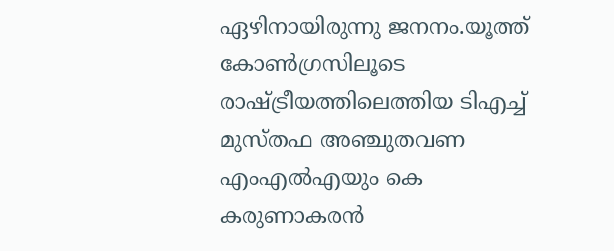ഏഴിനായിരുന്നു ജനനം.യൂത്ത് കോണ്‍ഗ്രസിലൂടെ രാഷ്ട്രീയത്തിലെത്തിയ ടിഎച്ച്‌ മുസ്തഫ അഞ്ചുതവണ എംഎല്‍എയും കെ കരുണാകരൻ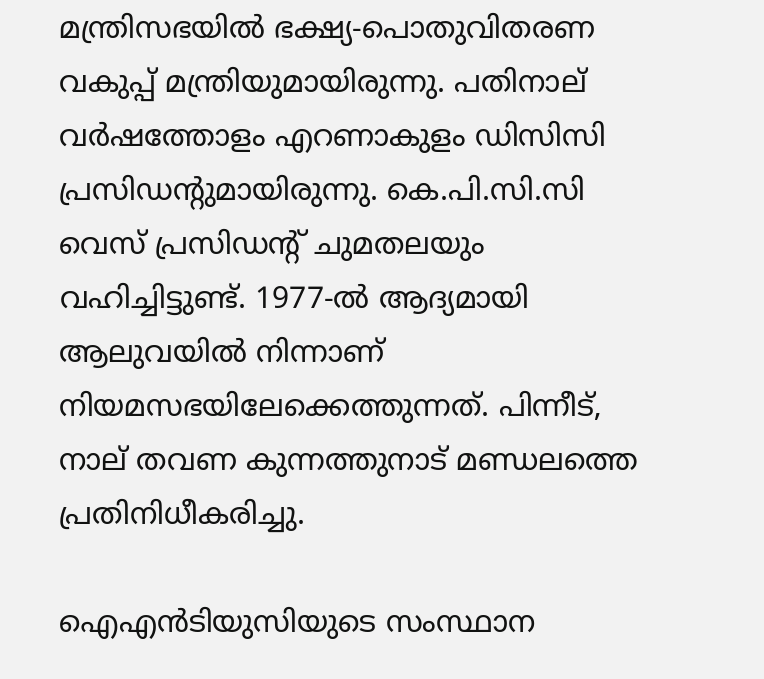മന്ത്രിസഭയില്‍ ഭക്ഷ്യ-പൊതുവിതരണ വകുപ്പ് മന്ത്രിയുമായിരുന്നു. പതിനാല് വര്‍ഷത്തോളം എറണാകുളം ഡിസിസി പ്രസിഡന്റുമായിരുന്നു. കെ.പി.സി.സി വെസ് പ്രസിഡന്റ് ചുമതലയും വഹിച്ചിട്ടുണ്ട്. 1977-ല്‍ ആദ്യമായി ആലുവയില്‍ നിന്നാണ് നിയമസഭയിലേക്കെത്തുന്നത്. പിന്നീട്, നാല് തവണ കുന്നത്തുനാട് മണ്ഡലത്തെ പ്രതിനിധീകരിച്ചു.

ഐഎൻടിയുസിയുടെ സംസ്ഥാന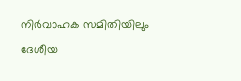നിര്‍വാഹക സമിതിയിലും ദേശീയ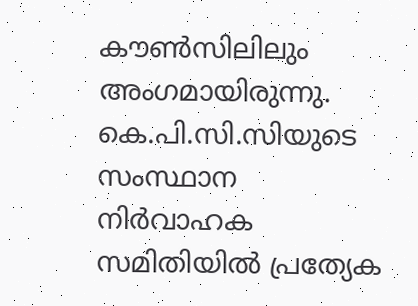കൗണ്‍സിലിലും അംഗമായിരുന്നു. കെ.പി.സി.സിയുടെ സംസ്ഥാന നിര്‍വാഹക സമിതിയില്‍ പ്രത്യേക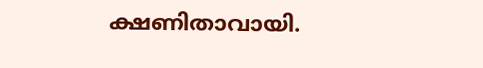ക്ഷണിതാവായി.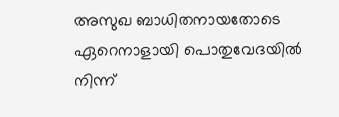അസുഖ ബാധിതനായതോടെ ഏറെനാളായി പൊതുവേദയില്‍ നിന്ന്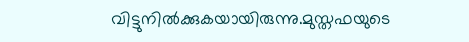വിട്ടുനില്‍ക്കുകയായിരുന്നു.മുസ്തഫയുടെ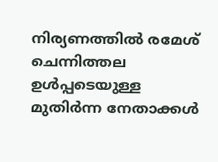നിര്യണത്തില്‍ രമേശ് ചെന്നിത്തല ഉള്‍പ്പടെയുള്ള മുതിര്‍ന്ന നേതാക്കള്‍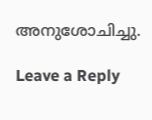അനുശോചിച്ചു.

Leave a Reply